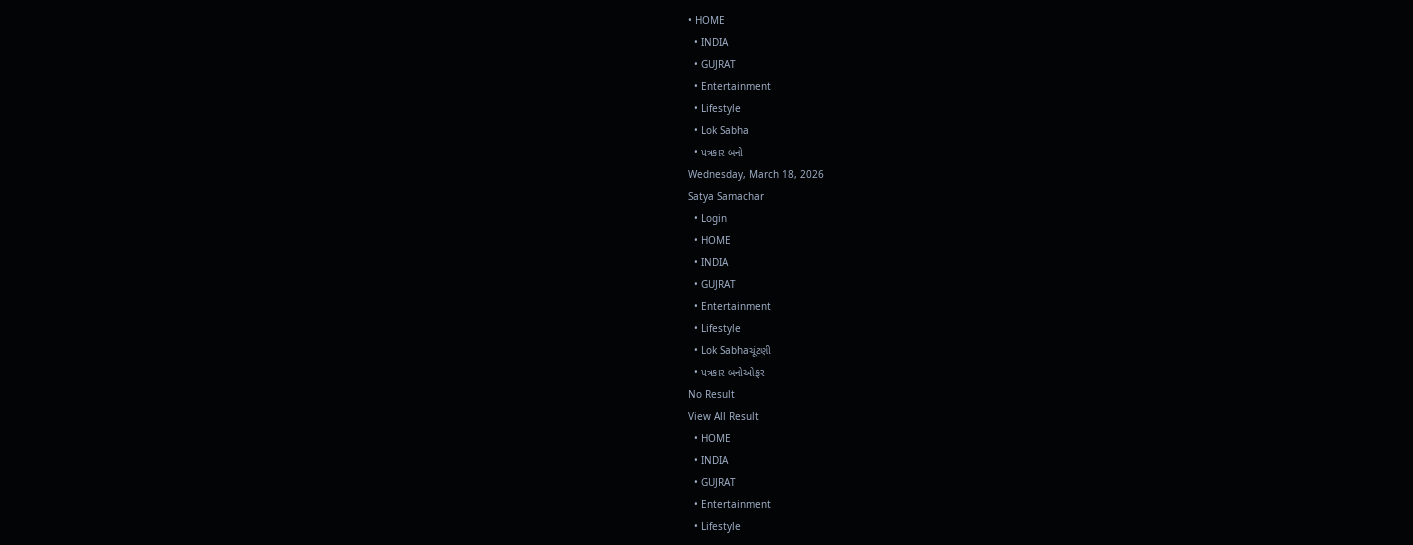• HOME
  • INDIA
  • GUJRAT
  • Entertainment
  • Lifestyle
  • Lok Sabha
  • પત્રકાર બનો
Wednesday, March 18, 2026
Satya Samachar
  • Login
  • HOME
  • INDIA
  • GUJRAT
  • Entertainment
  • Lifestyle
  • Lok Sabhaચૂંટણી
  • પત્રકાર બનોઓફર
No Result
View All Result
  • HOME
  • INDIA
  • GUJRAT
  • Entertainment
  • Lifestyle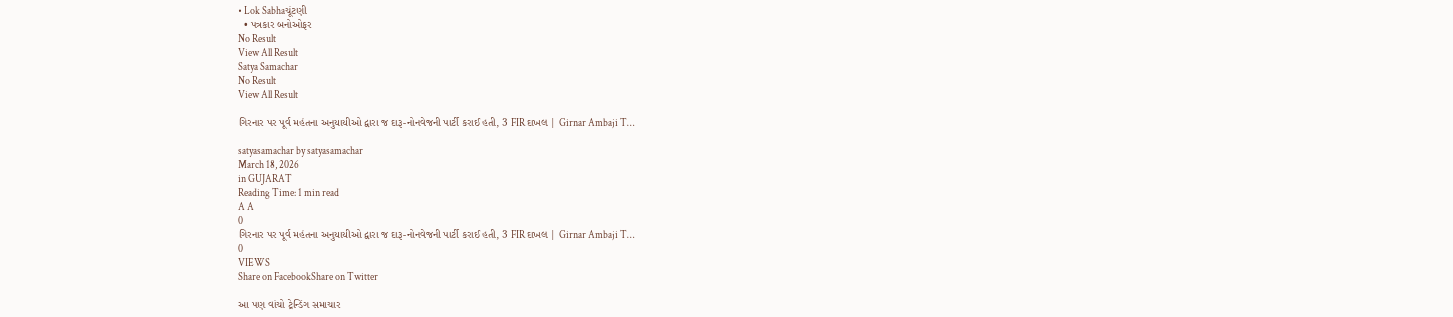• Lok Sabhaચૂંટણી
  • પત્રકાર બનોઓફર
No Result
View All Result
Satya Samachar
No Result
View All Result

ગિરનાર પર પૂર્વ મહંતના અનુયાયીઓ દ્વારા જ દારૂ-નોનવેજની પાર્ટી કરાઈ હતી, 3 FIR દાખલ | Girnar Ambaji T…

satyasamachar by satyasamachar
March 18, 2026
in GUJARAT
Reading Time: 1 min read
A A
0
ગિરનાર પર પૂર્વ મહંતના અનુયાયીઓ દ્વારા જ દારૂ-નોનવેજની પાર્ટી કરાઈ હતી, 3 FIR દાખલ | Girnar Ambaji T…
0
VIEWS
Share on FacebookShare on Twitter

આ પણ વાંચો ટ્રેન્ડિંગ સમાચાર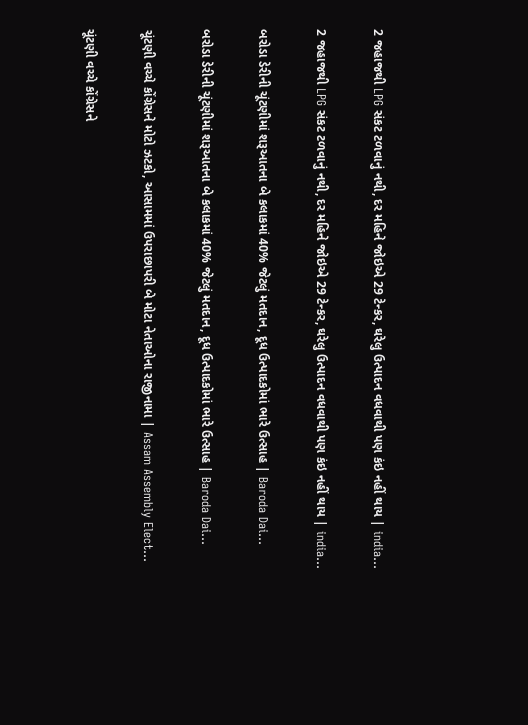2 જહાજથી LPG સંકટ ટળવાનું નથી, દર મહિને જોઇએ 29 ટેન્કર, ઘરેલુ ઉત્પાદન વધવાથી પણ કંઇ નહીં થાય | india…

2 જહાજથી LPG સંકટ ટળવાનું નથી, દર મહિને જોઇએ 29 ટેન્કર, ઘરેલુ ઉત્પાદન વધવાથી પણ કંઇ નહીં થાય | india…

બરોડા ડેરીની ચૂંટણીમાં શરૂઆતના બે કલાકમાં 40% જેટલું મતદાન, દૂધ ઉત્પાદકોમાં ભારે ઉત્સાહ | Baroda Dai…

બરોડા ડેરીની ચૂંટણીમાં શરૂઆતના બે કલાકમાં 40% જેટલું મતદાન, દૂધ ઉત્પાદકોમાં ભારે ઉત્સાહ | Baroda Dai…

ચૂંટણી વચ્ચે કોંગ્રેસને મોટો ઝટકો, આસામમાં ઉપરાછાપરી બે મોટા નેતાઓના રાજીનામા | Assam Assembly Elect…

ચૂંટણી વચ્ચે કોંગ્રેસને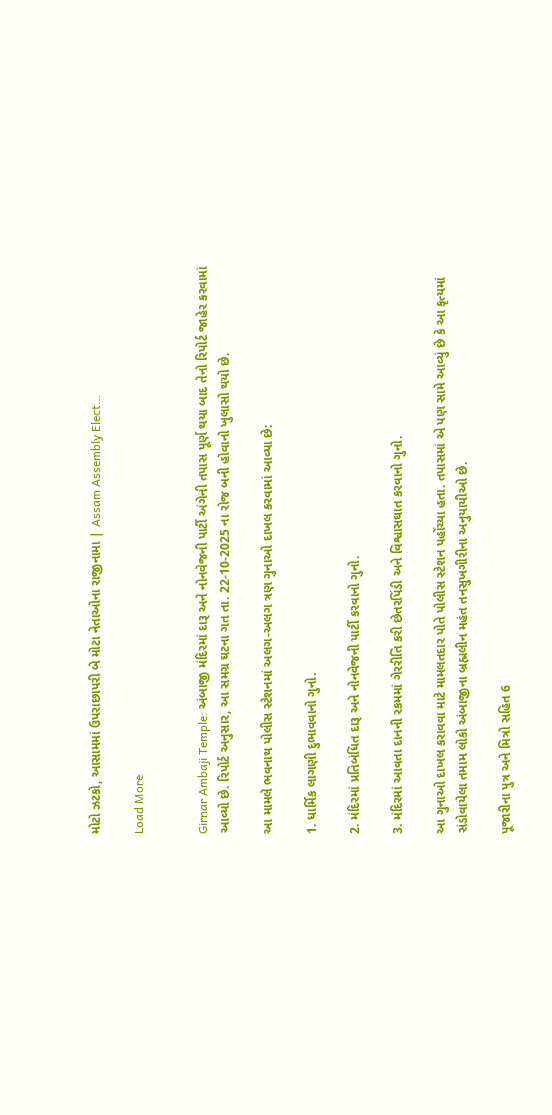મોટો ઝટકો, આસામમાં ઉપરાછાપરી બે મોટા નેતાઓના રાજીનામા | Assam Assembly Elect…

Load More


Girnar Ambaji Temple: અંબાજી મંદિરમાં દારૂ અને નોનવેજની પાર્ટી અંગેની તપાસ પૂર્ણ થયા બાદ તેનો રિપોર્ટ જાહેર કરવામાં આવ્યો છે. રિપોર્ટ અનુસાર, આ સમગ્ર ઘટના ગત તા. 22-10-2025 ના રોજ બની હોવાનો ખુલાસો થયો છે.

આ મામલે ભવનાથ પોલીસ સ્ટેશનમાં અલગ-અલગ ત્રણ ગુનાઓ દાખલ કરવામાં આવ્યા છે:

1. ધાર્મિક લાગણી દુભાવવાનો ગુનો.

2. મંદિરમાં પ્રતિબંધિત દારૂ અને નોનવેજની પાર્ટી કરવાનો ગુનો.

3. મંદિરમાં આવતા દાનની રકમમાં ગેરરીતિ કરી છેતરપિંડી અને વિશ્વાસઘાત કરવાનો ગુનો.

આ ગુનાઓ દાખલ કરાવવા માટે મામલતદાર પોતે પોલીસ સ્ટેશન પહોંચ્યા હતા. તપાસમાં એ પણ સામે આવ્યું છે કે આ કૃત્યમાં સંડોવાયેલા તમામ લોકો અંબાજીના બ્રહ્મલીન મહંત તનસુખગીરીના અનુયાયીઓ છે.

પૂજારીના પુત્ર અને મિત્રો સહિત 6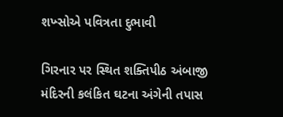શખ્સોએ પવિત્રતા દુભાવી

ગિરનાર પર સ્થિત શક્તિપીઠ અંબાજી મંદિરની કલંકિત ઘટના અંગેની તપાસ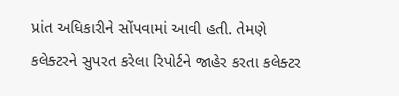પ્રાંત અધિકારીને સોંપવામાં આવી હતી. તેમણે કલેક્ટરને સુપરત કરેલા રિપોર્ટને જાહેર કરતા કલેક્ટર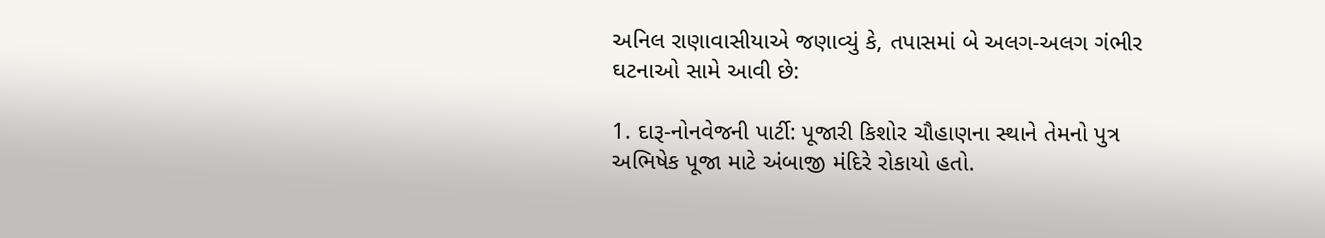અનિલ રાણાવાસીયાએ જણાવ્યું કે, તપાસમાં બે અલગ-અલગ ગંભીર ઘટનાઓ સામે આવી છે:

1. દારૂ-નોનવેજની પાર્ટી: પૂજારી કિશોર ચૌહાણના સ્થાને તેમનો પુત્ર અભિષેક પૂજા માટે અંબાજી મંદિરે રોકાયો હતો.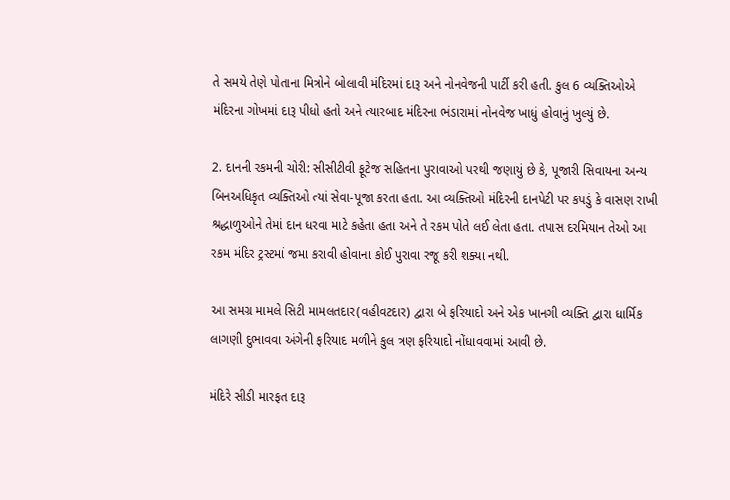તે સમયે તેણે પોતાના મિત્રોને બોલાવી મંદિરમાં દારૂ અને નોનવેજની પાર્ટી કરી હતી. કુલ 6 વ્યક્તિઓએ મંદિરના ગોખમાં દારૂ પીધો હતો અને ત્યારબાદ મંદિરના ભંડારામાં નોનવેજ ખાધું હોવાનું ખુલ્યું છે.

2. દાનની રકમની ચોરી: સીસીટીવી ફૂટેજ સહિતના પુરાવાઓ પરથી જણાયું છે કે, પૂજારી સિવાયના અન્ય બિનઅધિકૃત વ્યક્તિઓ ત્યાં સેવા-પૂજા કરતા હતા. આ વ્યક્તિઓ મંદિરની દાનપેટી પર કપડું કે વાસણ રાખી શ્રદ્ધાળુઓને તેમાં દાન ધરવા માટે કહેતા હતા અને તે રકમ પોતે લઈ લેતા હતા. તપાસ દરમિયાન તેઓ આ રકમ મંદિર ટ્રસ્ટમાં જમા કરાવી હોવાના કોઈ પુરાવા રજૂ કરી શક્યા નથી.

આ સમગ્ર મામલે સિટી મામલતદાર(વહીવટદાર) દ્વારા બે ફરિયાદો અને એક ખાનગી વ્યક્તિ દ્વારા ધાર્મિક લાગણી દુભાવવા અંગેની ફરિયાદ મળીને કુલ ત્રણ ફરિયાદો નોંધાવવામાં આવી છે.

મંદિરે સીડી મારફત દારૂ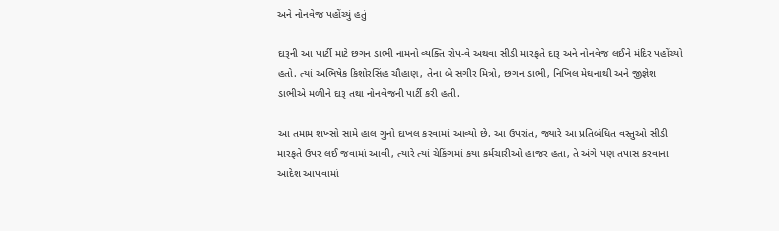અને નોનવેજ પહોંચ્યું હતું

દારૂની આ પાર્ટી માટે છગન ડાભી નામનો વ્યક્તિ રોપ-વે અથવા સીડી મારફતે દારૂ અને નોનવેજ લઈને મંદિર પહોંચ્યો હતો. ત્યાં અભિષેક કિશોરસિંહ ચૌહાણ, તેના બે સગીર મિત્રો, છગન ડાભી, નિખિલ મેઘનાથી અને જીજ્ઞેશ ડાભીએ મળીને દારૂ તથા નોનવેજની પાર્ટી કરી હતી.

આ તમામ શખ્સો સામે હાલ ગુનો દાખલ કરવામાં આવ્યો છે. આ ઉપરાંત, જ્યારે આ પ્રતિબંધિત વસ્તુઓ સીડી મારફતે ઉપર લઈ જવામાં આવી, ત્યારે ત્યાં ચેકિંગમાં કયા કર્મચારીઓ હાજર હતા, તે અંગે પણ તપાસ કરવાના આદેશ આપવામાં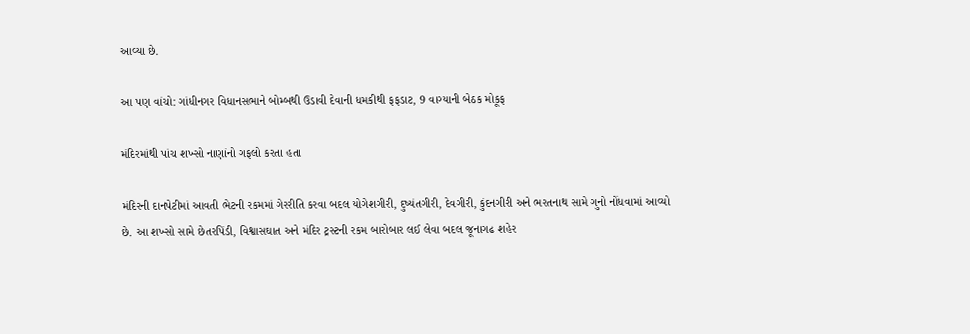આવ્યા છે.

આ પણ વાંચો: ગાંધીનગર વિધાનસભાને બોમ્બથી ઉડાવી દેવાની ધમકીથી ફફડાટ, 9 વાગ્યાની બેઠક મોકૂફ

મંદિરમાંથી પાંચ શખ્સો નાણાંનો ગફલો કરતા હતા

મંદિરની દાનપેટીમાં આવતી ભેટની રકમમાં ગેરરીતિ કરવા બદલ યોગેશગીરી, દુષ્યંતગીરી, દેવગીરી, કુંદનગીરી અને ભરતનાથ સામે ગુનો નોંધવામાં આવ્યો છે. આ શખ્સો સામે છેતરપિંડી, વિશ્વાસઘાત અને મંદિર ટ્રસ્ટની રકમ બારોબાર લઈ લેવા બદલ જૂનાગઢ શહેર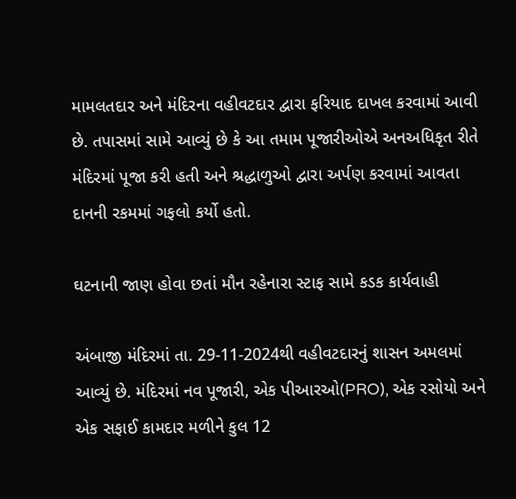મામલતદાર અને મંદિરના વહીવટદાર દ્વારા ફરિયાદ દાખલ કરવામાં આવી છે. તપાસમાં સામે આવ્યું છે કે આ તમામ પૂજારીઓએ અનઅધિકૃત રીતે મંદિરમાં પૂજા કરી હતી અને શ્રદ્ધાળુઓ દ્વારા અર્પણ કરવામાં આવતા દાનની રકમમાં ગફલો કર્યો હતો.

ઘટનાની જાણ હોવા છતાં મૌન રહેનારા સ્ટાફ સામે કડક કાર્યવાહી

અંબાજી મંદિરમાં તા. 29-11-2024થી વહીવટદારનું શાસન અમલમાં આવ્યું છે. મંદિરમાં નવ પૂજારી, એક પીઆરઓ(PRO), એક રસોયો અને એક સફાઈ કામદાર મળીને કુલ 12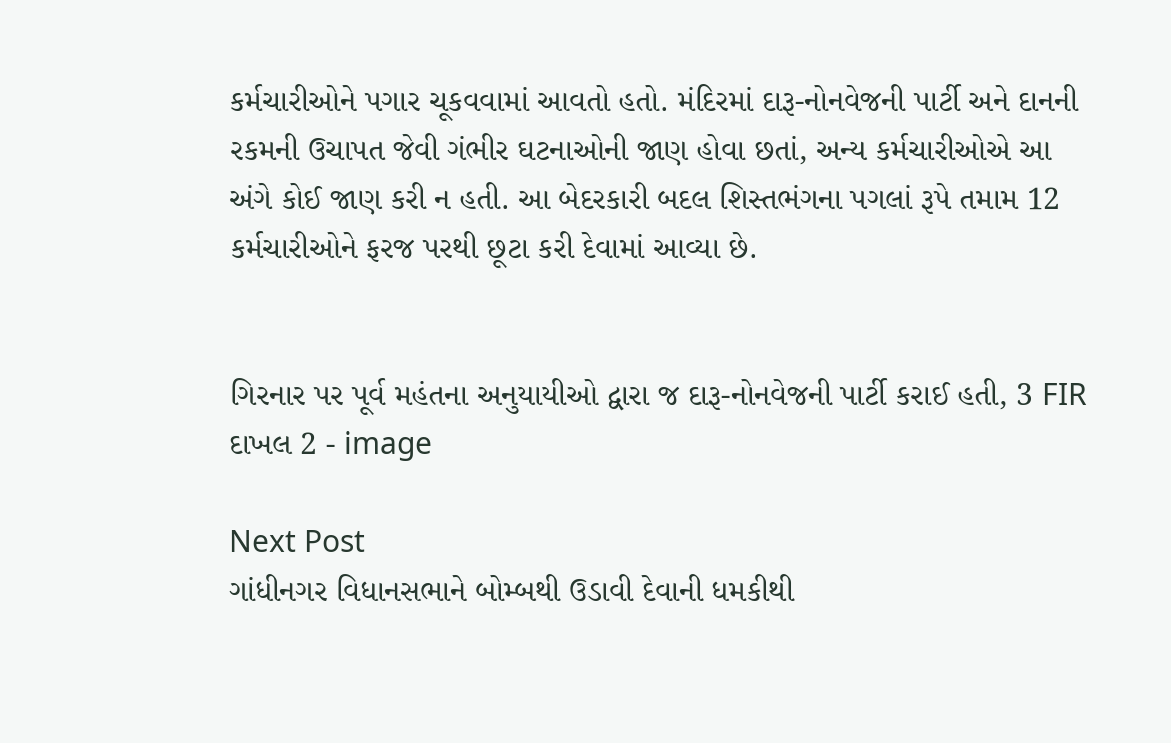કર્મચારીઓને પગાર ચૂકવવામાં આવતો હતો. મંદિરમાં દારૂ-નોનવેજની પાર્ટી અને દાનની રકમની ઉચાપત જેવી ગંભીર ઘટનાઓની જાણ હોવા છતાં, અન્ય કર્મચારીઓએ આ અંગે કોઈ જાણ કરી ન હતી. આ બેદરકારી બદલ શિસ્તભંગના પગલાં રૂપે તમામ 12 કર્મચારીઓને ફરજ પરથી છૂટા કરી દેવામાં આવ્યા છે.


ગિરનાર પર પૂર્વ મહંતના અનુયાયીઓ દ્વારા જ દારૂ-નોનવેજની પાર્ટી કરાઈ હતી, 3 FIR દાખલ 2 - image

Next Post
ગાંધીનગર વિધાનસભાને બોમ્બથી ઉડાવી દેવાની ધમકીથી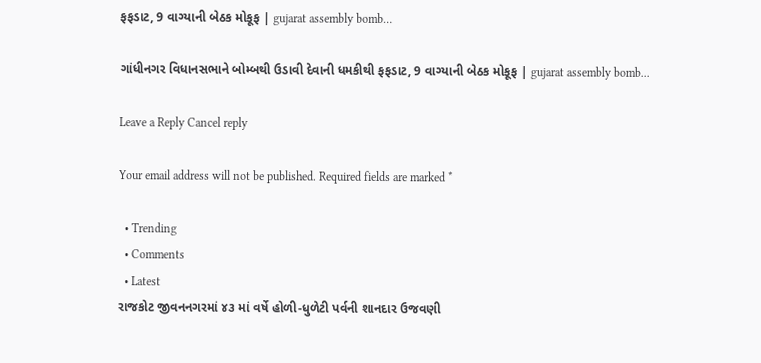ફફડાટ, 9 વાગ્યાની બેઠક મોકૂફ | gujarat assembly bomb…

ગાંધીનગર વિધાનસભાને બોમ્બથી ઉડાવી દેવાની ધમકીથી ફફડાટ, 9 વાગ્યાની બેઠક મોકૂફ | gujarat assembly bomb...

Leave a Reply Cancel reply

Your email address will not be published. Required fields are marked *

  • Trending
  • Comments
  • Latest
રાજકોટ જીવનનગરમાં ૪૩ માં વર્ષે હોળી-ધુળેટી પર્વની શાનદાર ઉજવણી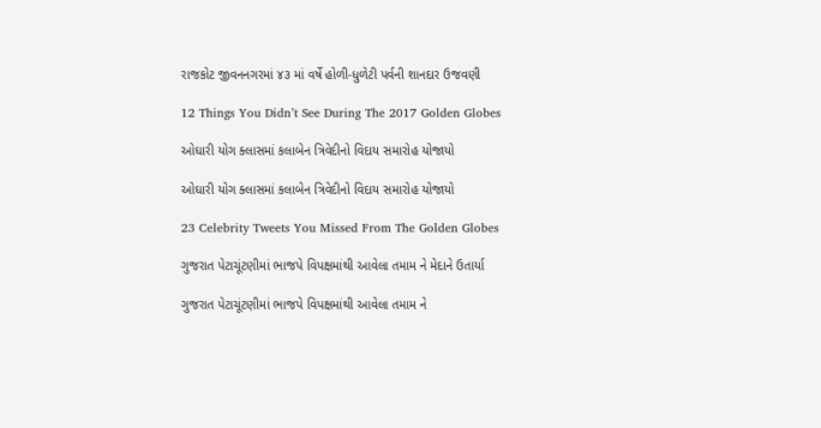રાજકોટ જીવનનગરમાં ૪૩ માં વર્ષે હોળી-ધુળેટી પર્વની શાનદાર ઉજવણી

12 Things You Didn’t See During The 2017 Golden Globes

ઓઘારી યોગ ક્લાસમાં કલાબેન ત્રિવેદીનો વિદાય સમારોહ યોજાયો

ઓઘારી યોગ ક્લાસમાં કલાબેન ત્રિવેદીનો વિદાય સમારોહ યોજાયો

23 Celebrity Tweets You Missed From The Golden Globes

ગુજરાત પેટાચૂંટણીમાં ભાજપે વિપક્ષમાંથી આવેલા તમામ ને મેદાને ઉતાર્યા

ગુજરાત પેટાચૂંટણીમાં ભાજપે વિપક્ષમાંથી આવેલા તમામ ને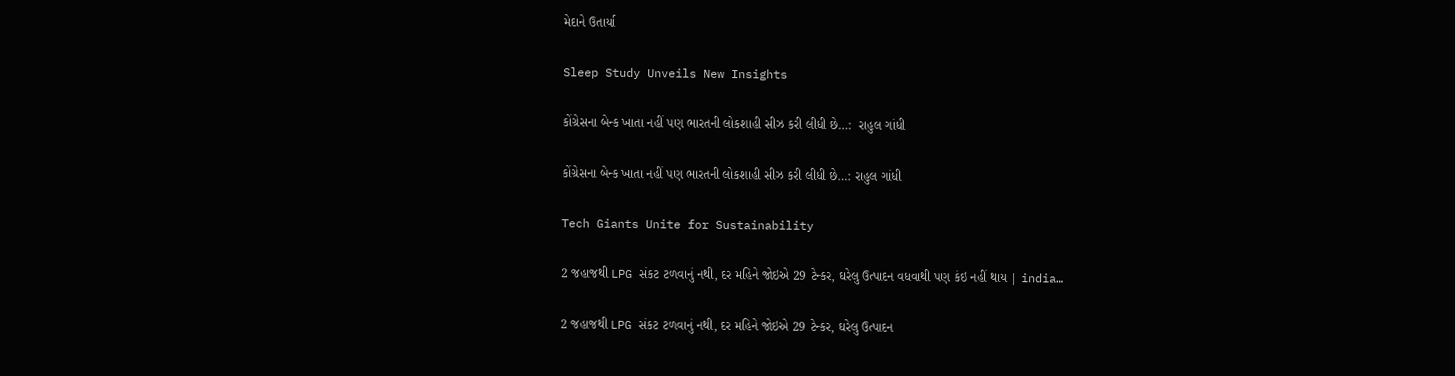મેદાને ઉતાર્યા

Sleep Study Unveils New Insights

કોંગ્રેસના બેન્ક ખાતા નહીં પણ ભારતની લોકશાહી સીઝ કરી લીધી છે…:  રાહુલ ગાંધી

કોંગ્રેસના બેન્ક ખાતા નહીં પણ ભારતની લોકશાહી સીઝ કરી લીધી છે…: રાહુલ ગાંધી

Tech Giants Unite for Sustainability

2 જહાજથી LPG સંકટ ટળવાનું નથી, દર મહિને જોઇએ 29 ટેન્કર, ઘરેલુ ઉત્પાદન વધવાથી પણ કંઇ નહીં થાય | india…

2 જહાજથી LPG સંકટ ટળવાનું નથી, દર મહિને જોઇએ 29 ટેન્કર, ઘરેલુ ઉત્પાદન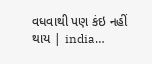વધવાથી પણ કંઇ નહીં થાય | india…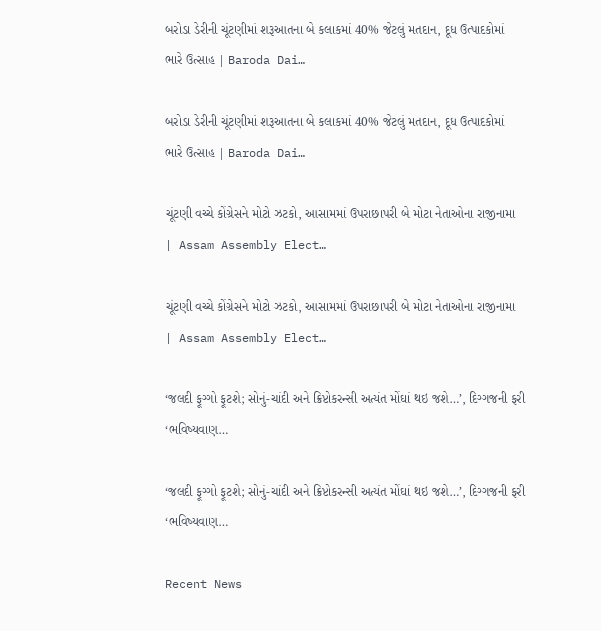બરોડા ડેરીની ચૂંટણીમાં શરૂઆતના બે કલાકમાં 40% જેટલું મતદાન, દૂધ ઉત્પાદકોમાં ભારે ઉત્સાહ | Baroda Dai…

બરોડા ડેરીની ચૂંટણીમાં શરૂઆતના બે કલાકમાં 40% જેટલું મતદાન, દૂધ ઉત્પાદકોમાં ભારે ઉત્સાહ | Baroda Dai…

ચૂંટણી વચ્ચે કોંગ્રેસને મોટો ઝટકો, આસામમાં ઉપરાછાપરી બે મોટા નેતાઓના રાજીનામા | Assam Assembly Elect…

ચૂંટણી વચ્ચે કોંગ્રેસને મોટો ઝટકો, આસામમાં ઉપરાછાપરી બે મોટા નેતાઓના રાજીનામા | Assam Assembly Elect…

‘જલદી ફૂગ્ગો ફૂટશે; સોનું-ચાંદી અને ક્રિપ્ટોકરન્સી અત્યંત મોંઘાં થઇ જશે…’, દિગ્ગજની ફરી ‘ભવિષ્યવાણ…

‘જલદી ફૂગ્ગો ફૂટશે; સોનું-ચાંદી અને ક્રિપ્ટોકરન્સી અત્યંત મોંઘાં થઇ જશે…’, દિગ્ગજની ફરી ‘ભવિષ્યવાણ…

Recent News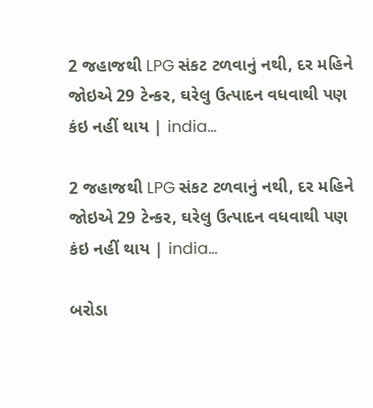2 જહાજથી LPG સંકટ ટળવાનું નથી, દર મહિને જોઇએ 29 ટેન્કર, ઘરેલુ ઉત્પાદન વધવાથી પણ કંઇ નહીં થાય | india…

2 જહાજથી LPG સંકટ ટળવાનું નથી, દર મહિને જોઇએ 29 ટેન્કર, ઘરેલુ ઉત્પાદન વધવાથી પણ કંઇ નહીં થાય | india…

બરોડા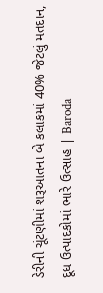ડેરીની ચૂંટણીમાં શરૂઆતના બે કલાકમાં 40% જેટલું મતદાન, દૂધ ઉત્પાદકોમાં ભારે ઉત્સાહ | Baroda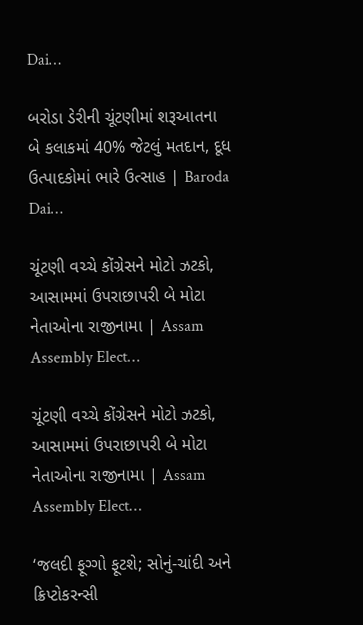Dai…

બરોડા ડેરીની ચૂંટણીમાં શરૂઆતના બે કલાકમાં 40% જેટલું મતદાન, દૂધ ઉત્પાદકોમાં ભારે ઉત્સાહ | Baroda Dai…

ચૂંટણી વચ્ચે કોંગ્રેસને મોટો ઝટકો, આસામમાં ઉપરાછાપરી બે મોટા નેતાઓના રાજીનામા | Assam Assembly Elect…

ચૂંટણી વચ્ચે કોંગ્રેસને મોટો ઝટકો, આસામમાં ઉપરાછાપરી બે મોટા નેતાઓના રાજીનામા | Assam Assembly Elect…

‘જલદી ફૂગ્ગો ફૂટશે; સોનું-ચાંદી અને ક્રિપ્ટોકરન્સી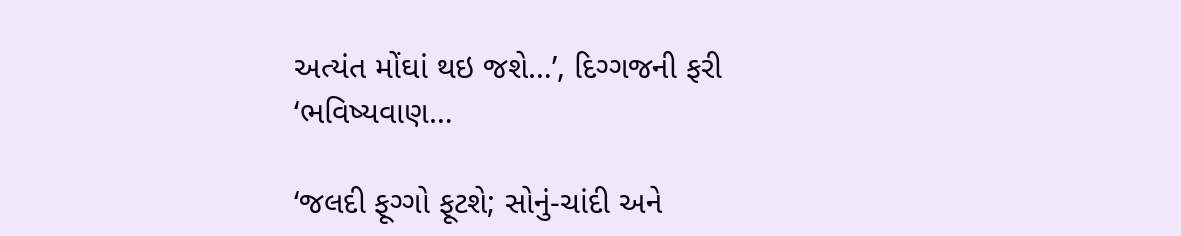અત્યંત મોંઘાં થઇ જશે…’, દિગ્ગજની ફરી ‘ભવિષ્યવાણ…

‘જલદી ફૂગ્ગો ફૂટશે; સોનું-ચાંદી અને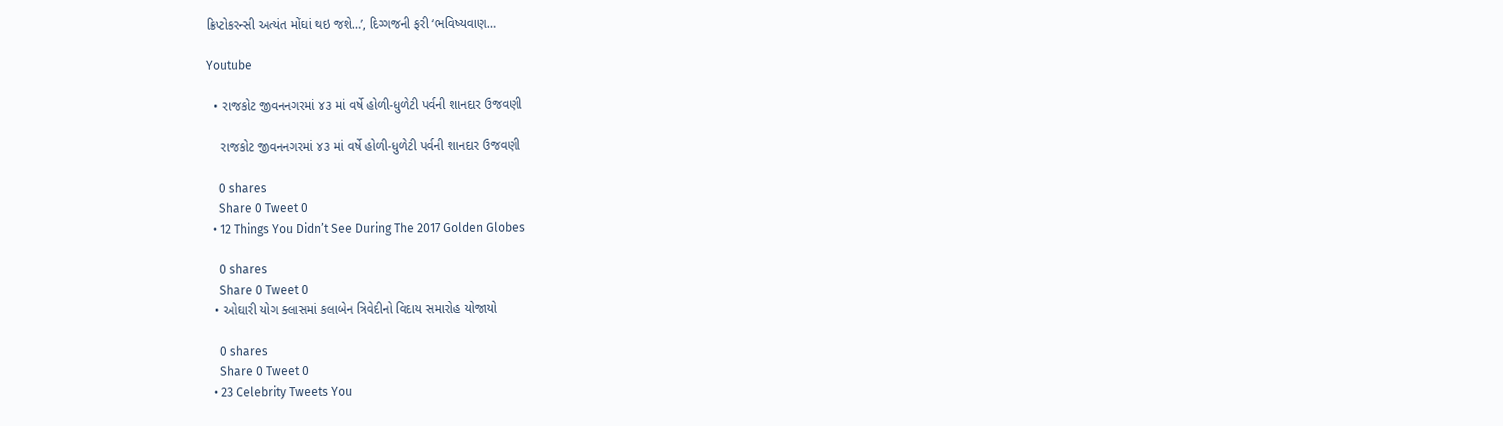ક્રિપ્ટોકરન્સી અત્યંત મોંઘાં થઇ જશે…’, દિગ્ગજની ફરી ‘ભવિષ્યવાણ…

Youtube

  • રાજકોટ જીવનનગરમાં ૪૩ માં વર્ષે હોળી-ધુળેટી પર્વની શાનદાર ઉજવણી

    રાજકોટ જીવનનગરમાં ૪૩ માં વર્ષે હોળી-ધુળેટી પર્વની શાનદાર ઉજવણી

    0 shares
    Share 0 Tweet 0
  • 12 Things You Didn’t See During The 2017 Golden Globes

    0 shares
    Share 0 Tweet 0
  • ઓઘારી યોગ ક્લાસમાં કલાબેન ત્રિવેદીનો વિદાય સમારોહ યોજાયો

    0 shares
    Share 0 Tweet 0
  • 23 Celebrity Tweets You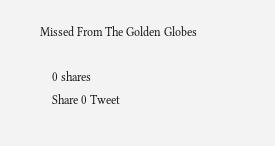Missed From The Golden Globes

    0 shares
    Share 0 Tweet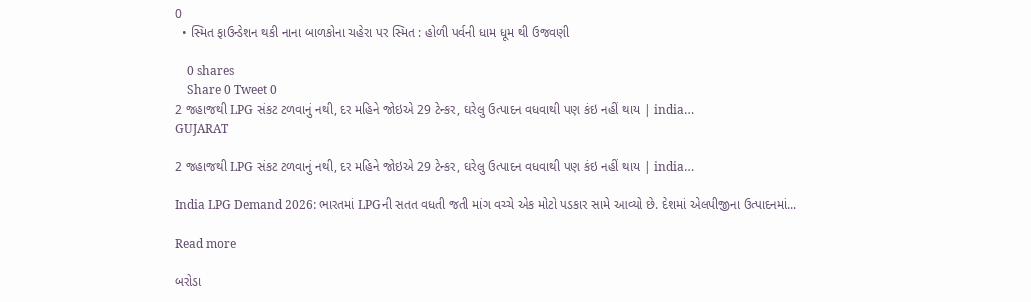0
  • સ્મિત ફાઉન્ડેશન થકી નાના બાળકોના ચહેરા પર સ્મિત : હોળી પર્વની ધામ ધૂમ થી ઉજવણી

    0 shares
    Share 0 Tweet 0
2 જહાજથી LPG સંકટ ટળવાનું નથી, દર મહિને જોઇએ 29 ટેન્કર, ઘરેલુ ઉત્પાદન વધવાથી પણ કંઇ નહીં થાય | india…
GUJARAT

2 જહાજથી LPG સંકટ ટળવાનું નથી, દર મહિને જોઇએ 29 ટેન્કર, ઘરેલુ ઉત્પાદન વધવાથી પણ કંઇ નહીં થાય | india…

India LPG Demand 2026: ભારતમાં LPGની સતત વધતી જતી માંગ વચ્ચે એક મોટો પડકાર સામે આવ્યો છે. દેશમાં એલપીજીના ઉત્પાદનમાં...

Read more

બરોડા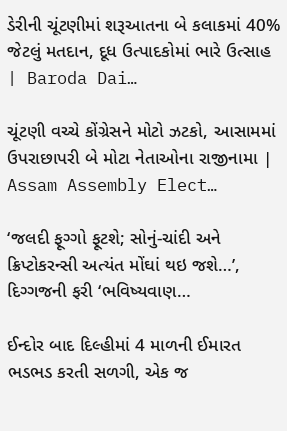ડેરીની ચૂંટણીમાં શરૂઆતના બે કલાકમાં 40% જેટલું મતદાન, દૂધ ઉત્પાદકોમાં ભારે ઉત્સાહ | Baroda Dai…

ચૂંટણી વચ્ચે કોંગ્રેસને મોટો ઝટકો, આસામમાં ઉપરાછાપરી બે મોટા નેતાઓના રાજીનામા | Assam Assembly Elect…

‘જલદી ફૂગ્ગો ફૂટશે; સોનું-ચાંદી અને ક્રિપ્ટોકરન્સી અત્યંત મોંઘાં થઇ જશે…’, દિગ્ગજની ફરી ‘ભવિષ્યવાણ…

ઈન્દોર બાદ દિલ્હીમાં 4 માળની ઈમારત ભડભડ કરતી સળગી, એક જ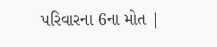પરિવારના 6ના મોત |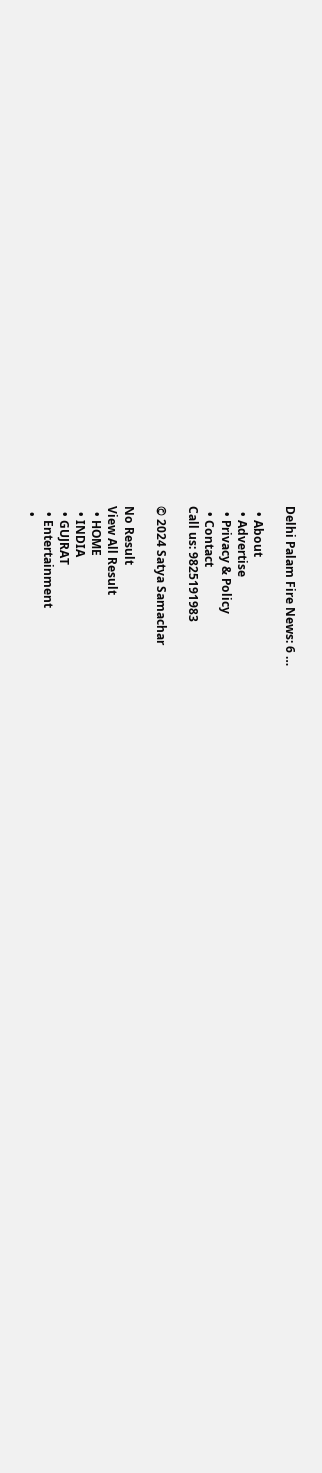Delhi Palam Fire News: 6 …

  • About
  • Advertise
  • Privacy & Policy
  • Contact
Call us: 9825191983

© 2024 Satya Samachar

No Result
View All Result
  • HOME
  • INDIA
  • GUJRAT
  • Entertainment
  •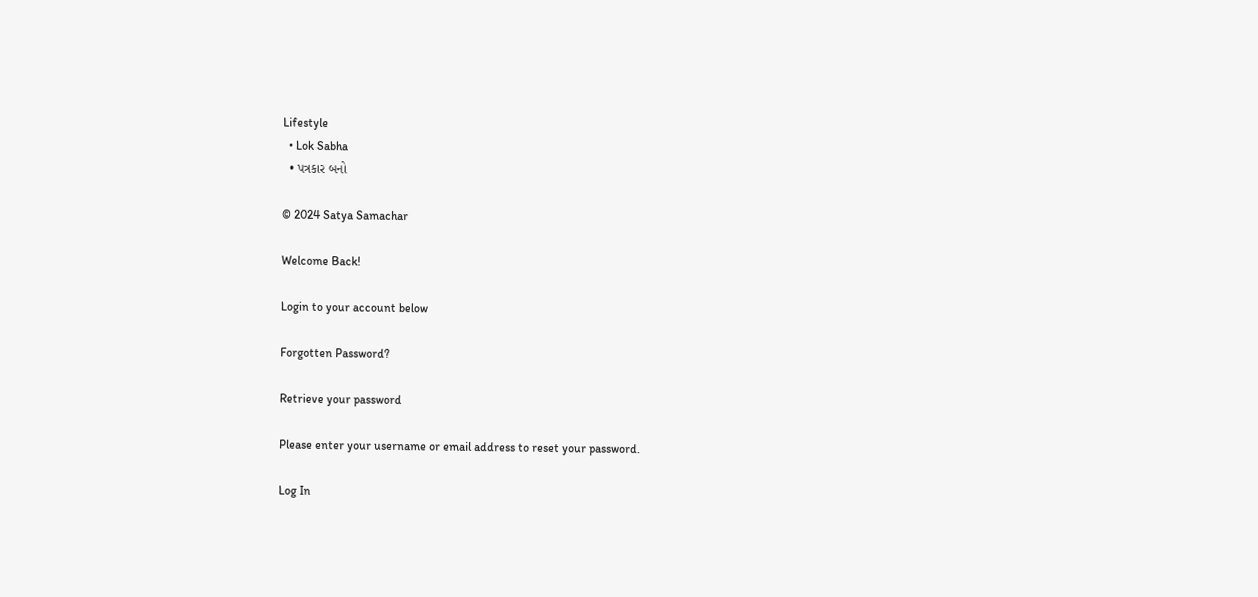Lifestyle
  • Lok Sabha
  • પત્રકાર બનો

© 2024 Satya Samachar

Welcome Back!

Login to your account below

Forgotten Password?

Retrieve your password

Please enter your username or email address to reset your password.

Log In